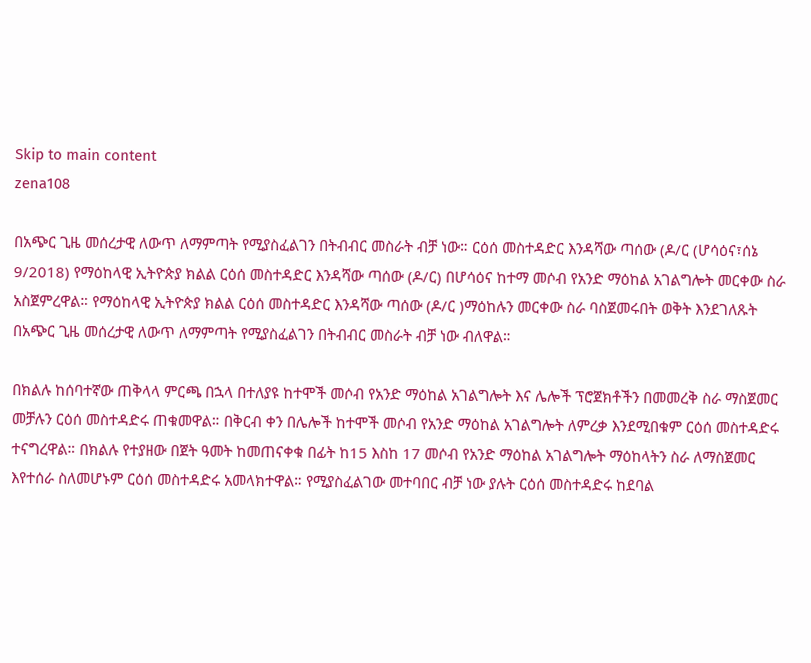Skip to main content
zena108

በአጭር ጊዜ መሰረታዊ ለውጥ ለማምጣት የሚያስፈልገን በትብብር መስራት ብቻ ነው። ርዕሰ መስተዳድር እንዳሻው ጣሰው (ዶ/ር (ሆሳዕና፣ሰኔ 9/2018) የማዕከላዊ ኢትዮጵያ ክልል ርዕሰ መስተዳድር እንዳሻው ጣሰው (ዶ/ር) በሆሳዕና ከተማ መሶብ የአንድ ማዕከል አገልግሎት መርቀው ስራ አስጀምረዋል። የማዕከላዊ ኢትዮጵያ ክልል ርዕሰ መስተዳድር እንዳሻው ጣሰው (ዶ/ር )ማዕከሉን መርቀው ስራ ባስጀመሩበት ወቅት እንደገለጹት በአጭር ጊዜ መሰረታዊ ለውጥ ለማምጣት የሚያስፈልገን በትብብር መስራት ብቻ ነው ብለዋል።

በክልሉ ከሰባተኛው ጠቅላላ ምርጫ በኋላ በተለያዩ ከተሞች መሶብ የአንድ ማዕከል አገልግሎት እና ሌሎች ፕሮጀክቶችን በመመረቅ ስራ ማስጀመር መቻሉን ርዕሰ መስተዳድሩ ጠቁመዋል። በቅርብ ቀን በሌሎች ከተሞች መሶብ የአንድ ማዕከል አገልግሎት ለምረቃ እንደሚበቁም ርዕሰ መስተዳድሩ ተናግረዋል። በክልሉ የተያዘው በጀት ዓመት ከመጠናቀቁ በፊት ከ15 እስከ 17 መሶብ የአንድ ማዕከል አገልግሎት ማዕከላትን ስራ ለማስጀመር እየተሰራ ስለመሆኑም ርዕሰ መስተዳድሩ አመላክተዋል። የሚያስፈልገው መተባበር ብቻ ነው ያሉት ርዕሰ መስተዳድሩ ከደባል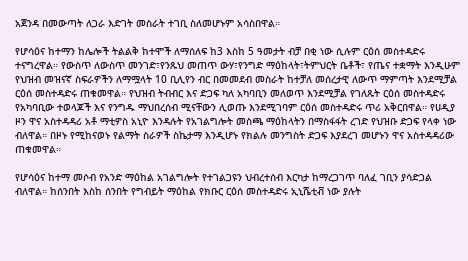አጀንዳ በመውጣት ለጋራ እድገት መስራት ተገቢ ስለመሆኑም አሳስበዋል።

የሆሳዕና ከተማን ከሌሎች ትልልቅ ከተሞች ለማሰለፍ ከ3 እስከ 5 ዓመታት ብቻ በቂ ነው ሲሉም ርዕሰ መስተዳድሩ ተናግረዋል። የውስጥ ለውስጥ መንገድ፣የንጹህ መጠጥ ውሃ፣የንግድ ማዕከላት፣ትምህርት ቤቶች፣ የጤና ተቋማት እንዲሁም የህዝብ መዝናኛ ስፍራዎችን ለማሟላት 10 ቢሊየን ብር በመመደብ መስራት ከተቻለ መሰረታዊ ለውጥ ማምጣት እንደሚቻል ርዕሰ መስተዳድሩ ጠቁመዋል። የህዝብ ትብብር እና ድጋፍ ካለ አካባቢን መለወጥ እንደሚቻል የገለጹት ርዕሰ መስተዳድሩ የአካባቢው ተወላጆች እና የንግዱ ማህበረሰብ ሚናቸውን ሊወጡ እንደሚገባም ርዕሰ መስተዳድሩ ጥሪ አቅርበዋል። የሀዲያ ዞን ዋና አስተዳዳሪ አቶ ማቲዎስ አኒዮ እንዳሉት የአገልግሎት መስጫ ማዕከላትን በማስፋፋት ረገድ የህዝቡ ድጋፍ የላቀ ነው ብለዋል። በዞኑ የሚከናወኑ የልማት ስራዎች ስኬታማ እንዲሆኑ የክልሉ መንግስት ድጋፍ እያደረገ መሆኑን ዋና አስተዳዳሪው ጠቁመዋል።

የሆሳዕና ከተማ መሶብ የአንድ ማዕከል አገልግሎት የተገልጋዩን ህብረተሰብ እርካታ ከማረጋገጥ ባለፈ ገቢን ያሳድጋል ብለዋል። ከሰንበት እስከ ሰንበት የግብይት ማዕከል የክቡር ርዕሰ መስተዳድሩ ኢኒሼቲቭ ነው ያሉት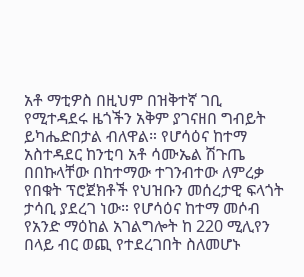አቶ ማቲዎስ በዚህም በዝቅተኛ ገቢ የሚተዳደሩ ዜጎችን አቅም ያገናዘበ ግብይት ይካሔድበታል ብለዋል። የሆሳዕና ከተማ አስተዳደር ከንቲባ አቶ ሳሙኤል ሽጉጤ በበኩላቸው በከተማው ተገንብተው ለምረቃ የበቁት ፕሮጀክቶች የህዝቡን መሰረታዊ ፍላጎት ታሳቢ ያደረገ ነው። የሆሳዕና ከተማ መሶብ የአንድ ማዕከል አገልግሎት ከ 220 ሚሊየን በላይ ብር ወጪ የተደረገበት ስለመሆኑ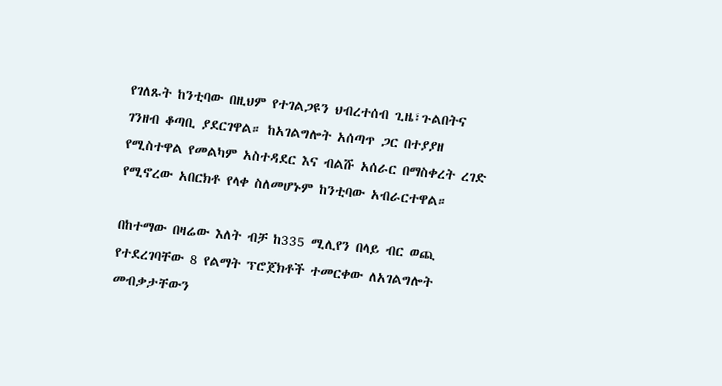የገለጹት ከንቲባው በዚህም የተገልጋዩን ህብረተሰብ ጊዜ፣ጉልበትና ገንዘብ ቆጣቢ ያደርገዋል። ከአገልግሎት አሰጣጥ ጋር በተያያዘ የሚስተዋል የመልካም አስተዳደር እና ብልሹ አሰራር በማስቀረት ረገድ የሚኖረው አበርክቶ የላቀ ስለመሆኑም ከንቲባው አብራርተዋል።

በከተማው በዛሬው እለት ብቻ ከ335 ሚሊየን በላይ ብር ወጪ የተደረገባቸው 8 የልማት ፕሮጀክቶች ተመርቀው ለአገልግሎት መብቃታቸውን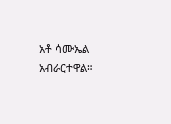አቶ ሳሙኤል አብራርተዋል።